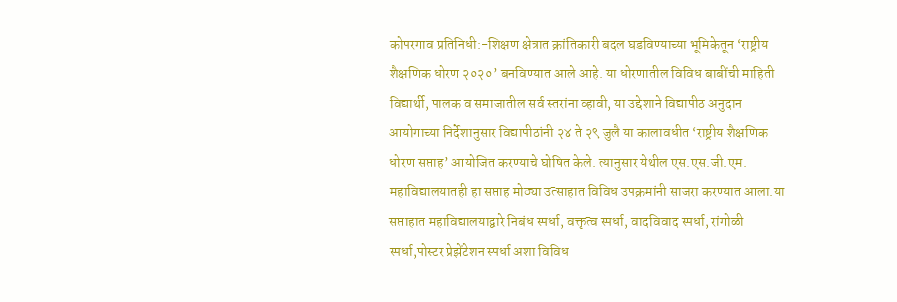कोपरगाव प्रतिनिधी:-शिक्षण क्षेत्रात क्रांतिकारी बदल घडविण्याच्या भूमिकेतून ‘राष्ट्रीय शैक्षणिक धोरण २०२०’ बनविण्यात आले आहे. या धोरणातील विविध बाबींची माहिती विद्यार्थी, पालक व समाजातील सर्व स्तरांना व्हावी, या उद्देशाने विद्यापीठ अनुदान आयोगाच्या निर्देशानुसार विद्यापीठांनी २४ ते २९ जुलै या कालावधीत ‘राष्ट्रीय शैक्षणिक धोरण सप्ताह’ आयोजित करण्याचे घोषित केले. त्यानुसार येथील एस.एस.जी.एम. महाविद्यालयातही हा सप्ताह मोठ्या उत्साहात विविध उपक्रमांनी साजरा करण्यात आला.या सप्ताहात महाविद्यालयाद्वारे निबंध स्पर्धा, वक्तृत्व स्पर्धा, वादविवाद स्पर्धा, रांगोळी स्पर्धा,पोस्टर प्रेझेंटेशन स्पर्धा अशा विविध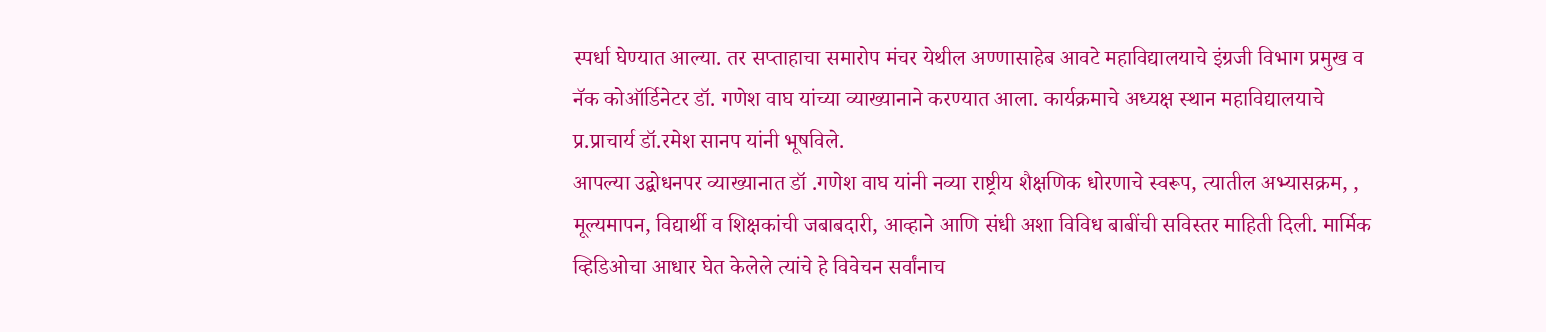स्पर्धा घेण्यात आल्या. तर सप्ताहाचा समारोप मंचर येथील अण्णासाहेब आवटे महाविद्यालयाचे इंग्रजी विभाग प्रमुख व नॅक कोऑर्डिनेटर डॉ. गणेश वाघ यांच्या व्याख्यानाने करण्यात आला. कार्यक्रमाचे अध्यक्ष स्थान महाविद्यालयाचे प्र.प्राचार्य डॉ.रमेश सानप यांनी भूषविले.
आपल्या उद्बोधनपर व्याख्यानात डॉ .गणेश वाघ यांनी नव्या राष्ट्रीय शैक्षणिक धोरणाचे स्वरूप, त्यातील अभ्यासक्रम, , मूल्यमापन, विद्यार्थी व शिक्षकांची जबाबदारी, आव्हाने आणि संधी अशा विविध बाबींची सविस्तर माहिती दिली. मार्मिक व्हिडिओचा आधार घेत केलेले त्यांचे हे विवेचन सर्वांनाच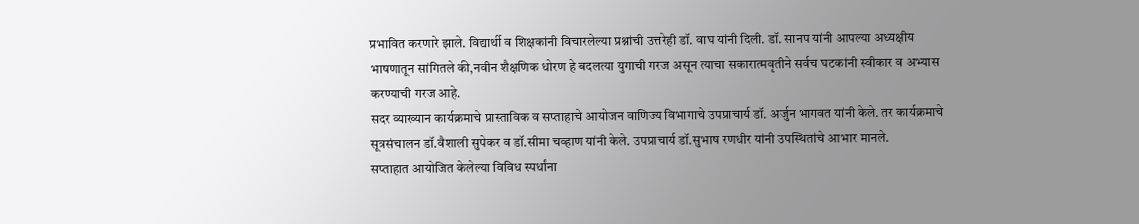प्रभावित करणारे झाले. विद्यार्थी व शिक्षकांनी विचारलेल्या प्रश्नांची उत्तरेही डॉ. वाघ यांनी दिली. डॉ. सानप यांनी आपल्या अध्यक्षीय भाषणातून सांगितले की,नवीन शैक्षणिक धोरण हे बदलत्या युगाची गरज असून त्याचा सकारात्मवृतीने सर्वच घटकांनी स्वीकार व अभ्यास करण्याची गरज आहे.
सदर व्याख्यान कार्यक्रमाचे प्रास्ताविक व सप्ताहाचे आयोजन वाणिज्य विभागाचे उपप्राचार्य डॉ. अर्जुन भागवत यांनी केले. तर कार्यक्रमाचे सूत्रसंचालन डॉ.वैशाली सुपेकर व डॉ.सीमा चव्हाण यांनी केले. उपप्राचार्य डॉ.सुभाष रणधीर यांनी उपस्थितांचे आभार मानले.
सप्ताहात आयोजित केलेल्या विविध स्पर्धांना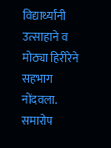विद्यार्थ्यांनी उत्साहाने व मोठ्या हिरीरेने सहभाग नोंदवला. समारोप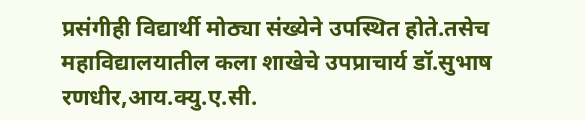प्रसंगीही विद्यार्थी मोठ्या संख्येने उपस्थित होते.तसेच महाविद्यालयातील कला शाखेचे उपप्राचार्य डॉ.सुभाष रणधीर,आय.क्यु.ए.सी.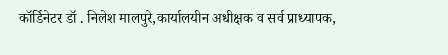कॉर्डिनेटर डॉ . निलेश मालपुरे,कार्यालयीन अधीक्षक व सर्व प्राध्यापक,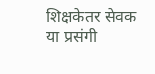शिक्षकेतर सेवक या प्रसंगी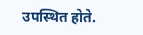उपस्थित होते.